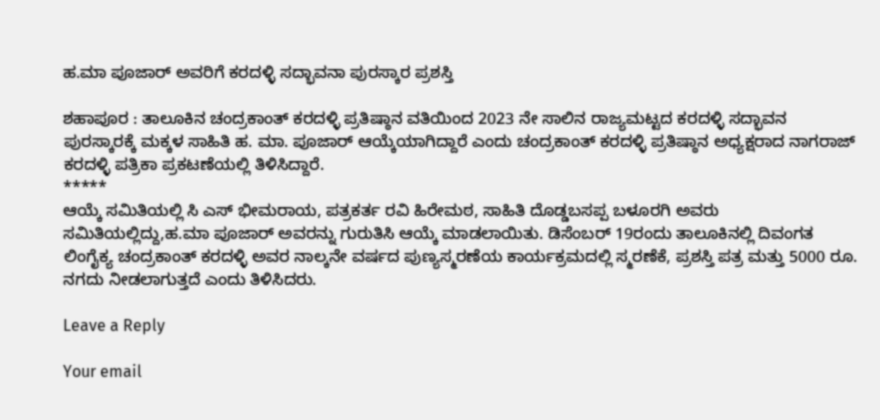ಹ.ಮಾ ಪೂಜಾರ್ ಅವರಿಗೆ ಕರದಳ್ಳಿ ಸದ್ಭಾವನಾ ಪುರಸ್ಕಾರ ಪ್ರಶಸ್ತಿ

ಶಹಾಪೂರ : ತಾಲೂಕಿನ ಚಂದ್ರಕಾಂತ್ ಕರದಳ್ಳಿ ಪ್ರತಿಷ್ಠಾನ ವತಿಯಿಂದ 2023 ನೇ ಸಾಲಿನ ರಾಜ್ಯಮಟ್ಟದ ಕರದಳ್ಳಿ ಸದ್ಭಾವನ ಪುರಸ್ಕಾರಕ್ಕೆ ಮಕ್ಕಳ ಸಾಹಿತಿ ಹ. ಮಾ. ಪೂಜಾರ್ ಆಯ್ಕೆಯಾಗಿದ್ದಾರೆ ಎಂದು ಚಂದ್ರಕಾಂತ್ ಕರದಳ್ಳಿ ಪ್ರತಿಷ್ಠಾನ ಅಧ್ಯಕ್ಷರಾದ ನಾಗರಾಜ್ ಕರದಳ್ಳಿ ಪತ್ರಿಕಾ ಪ್ರಕಟಣೆಯಲ್ಲಿ ತಿಳಿಸಿದ್ದಾರೆ.
*****
ಆಯ್ಕೆ ಸಮಿತಿಯಲ್ಲಿ ಸಿ ಎಸ್ ಭೀಮರಾಯ, ಪತ್ರಕರ್ತ ರವಿ ಹಿರೇಮಠ, ಸಾಹಿತಿ ದೊಡ್ಡಬಸಪ್ಪ ಬಳೂರಗಿ ಅವರು ಸಮಿತಿಯಲ್ಲಿದ್ದು,ಹ.ಮಾ ಪೂಜಾರ್ ಅವರನ್ನು ಗುರುತಿಸಿ ಆಯ್ಕೆ ಮಾಡಲಾಯಿತು. ಡಿಸೆಂಬರ್ 19ರಂದು ತಾಲೂಕಿನಲ್ಲಿ ದಿವಂಗತ ಲಿಂಗೈಕ್ಯ ಚಂದ್ರಕಾಂತ್ ಕರದಳ್ಳಿ ಅವರ ನಾಲ್ಕನೇ ವರ್ಷದ ಪುಣ್ಯಸ್ಮರಣೆಯ ಕಾರ್ಯಕ್ರಮದಲ್ಲಿ ಸ್ಮರಣೆಕೆ, ಪ್ರಶಸ್ತಿ ಪತ್ರ ಮತ್ತು 5000 ರೂ. ನಗದು ನೀಡಲಾಗುತ್ತದೆ ಎಂದು ತಿಳಿಸಿದರು.

Leave a Reply

Your email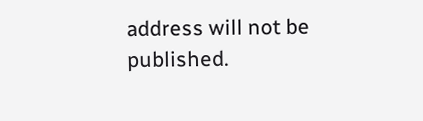address will not be published.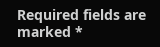Required fields are marked *